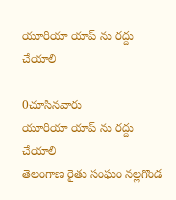యూరియా యాప్ ను రద్దు చేయాలి

0చూసినవారు
యూరియా యాప్ ను రద్దు చేయాలి
తెలంగాణ రైతు సంఘం నల్లగొండ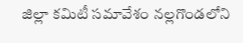జిల్లా కమిటీ సమావేశం నల్లగొండలోని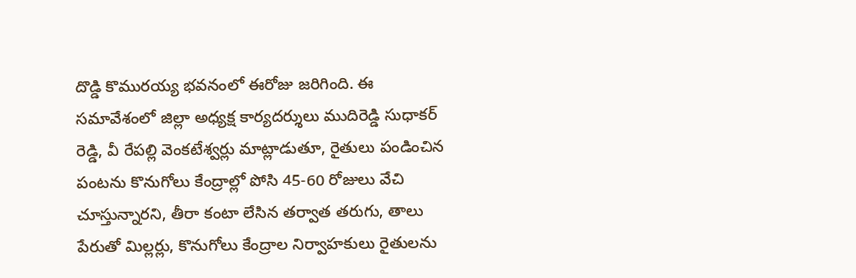దొడ్డి కొమురయ్య భవనంలో ఈరోజు జరిగింది. ఈ సమావేశంలో జిల్లా అధ్యక్ష కార్యదర్శులు ముదిరెడ్డి సుధాకర్ రెడ్డి, వీ రేపల్లి వెంకటేశ్వర్లు మాట్లాడుతూ, రైతులు పండించిన పంటను కొనుగోలు కేంద్రాల్లో పోసి 45-60 రోజులు వేచి చూస్తున్నారని, తీరా కంటా లేసిన తర్వాత తరుగు, తాలు పేరుతో మిల్లర్లు, కొనుగోలు కేంద్రాల నిర్వాహకులు రైతులను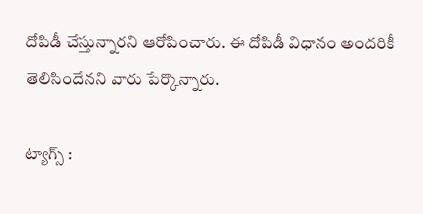దోపిడీ చేస్తున్నారని ఆరోపించారు. ఈ దోపిడీ విధానం అందరికీ తెలిసిందేనని వారు పేర్కొన్నారు.

ట్యాగ్స్ :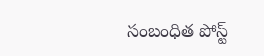సంబంధిత పోస్ట్